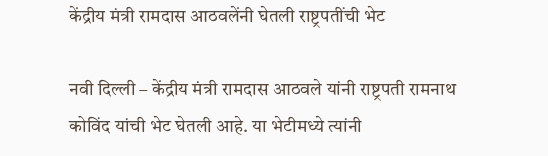केंद्रीय मंत्री रामदास आठवलेंनी घेतली राष्ट्रपतींची भेट

नवी दिल्ली – केंद्रीय मंत्री रामदास आठवले यांनी राष्ट्रपती रामनाथ कोविंद यांची भेट घेतली आहे. या भेटीमध्ये त्यांनी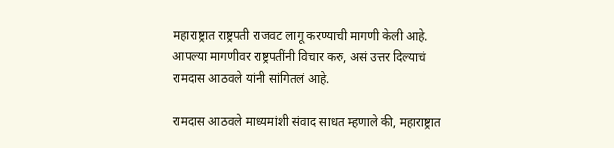महाराष्ट्रात राष्ट्रपती राजवट लागू करण्याची मागणी केली आहे. आपल्या मागणीवर राष्ट्रपतींनी विचार करु, असं उत्तर दिल्याचं रामदास आठवले यांनी सांगितलं आहे.

रामदास आठवले माध्यमांशी संवाद साधत म्हणाले की, महाराष्ट्रात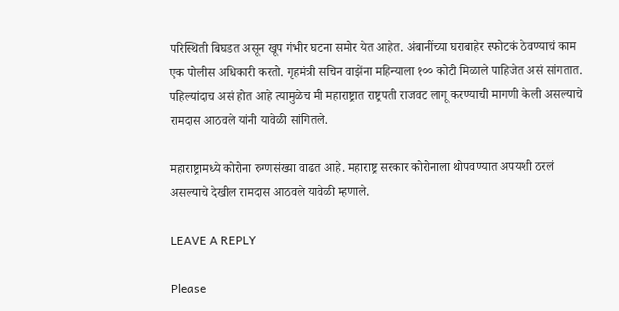परिस्थिती बिघडत असून खूप गंभीर घटना समोर येत आहेत. अंबानींच्या घराबाहेर स्फोटकं ठेवण्याचं काम एक पोलीस अधिकारी करतो. गृहमंत्री सचिन वाझेंना महिन्याला १०० कोटी मिळाले पाहिजेत असं सांगतात. पहिल्यांदाच असं होत आहे त्यामुळेच मी महाराष्ट्रात राष्ट्रपती राजवट लागू करण्याची मागणी केली असल्याचे रामदास आठवले यांनी यावेळी सांगितले.

महाराष्ट्रामध्ये कोरोना रुग्णसंख्या वाढत आहे. महाराष्ट्र सरकार कोरोनाला थोपवण्यात अपयशी ठरलं असल्याचे देखील रामदास आठवले यावेळी म्हणाले.

LEAVE A REPLY

Please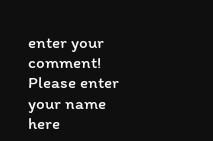enter your comment!
Please enter your name here